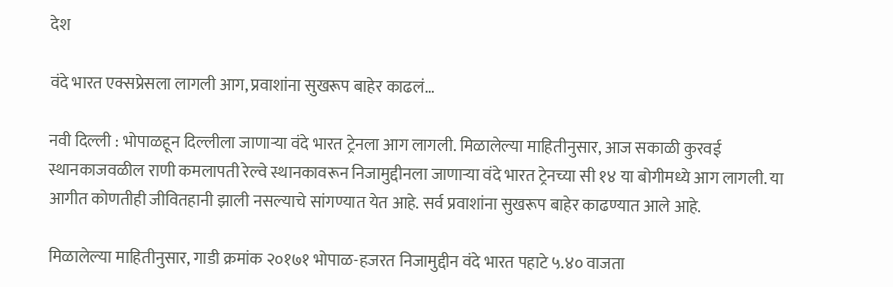देश

वंदे भारत एक्सप्रेसला लागली आग, प्रवाशांना सुखरूप बाहेर काढलं…

नवी दिल्ली : भोपाळहून दिल्लीला जाणाऱ्या वंदे भारत ट्रेनला आग लागली. मिळालेल्या माहितीनुसार, आज सकाळी कुरवई स्थानकाजवळील राणी कमलापती रेल्वे स्थानकावरून निजामुद्दीनला जाणाऱ्या वंदे भारत ट्रेनच्या सी १४ या बोगीमध्ये आग लागली. या आगीत कोणतीही जीवितहानी झाली नसल्याचे सांगण्यात येत आहे. सर्व प्रवाशांना सुखरूप बाहेर काढण्यात आले आहे.

मिळालेल्या माहितीनुसार, गाडी क्रमांक २०१७१ भोपाळ-हजरत निजामुद्दीन वंदे भारत पहाटे ५.४० वाजता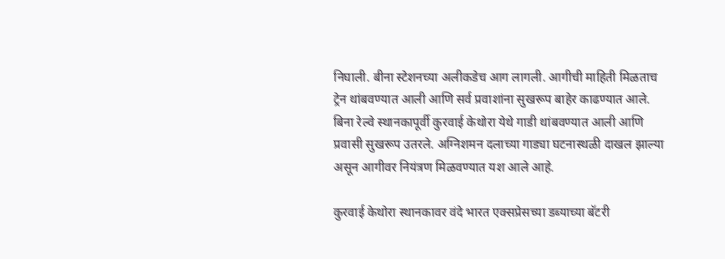निघाली. बीना स्टेशनच्या अलीकडेच आग लागली. आगीची माहिती मिळताच ट्रेन थांबवण्यात आली आणि सर्व प्रवाशांना सुखरूप बाहेर काढण्यात आले. बिना रेल्वे स्थानकापूर्वी कुरवाई केथोरा येथे गाडी थांबवण्यात आली आणि प्रवासी सुखरूप उतरले. अग्निशमन दलाच्या गाड्या घटनास्थळी दाखल झाल्या असून आगीवर नियंत्रण मिळवण्यात यश आले आहे.

कुरवाई केथोरा स्थानकावर वंदे भारत एक्सप्रेसच्या डब्याच्या बॅटरी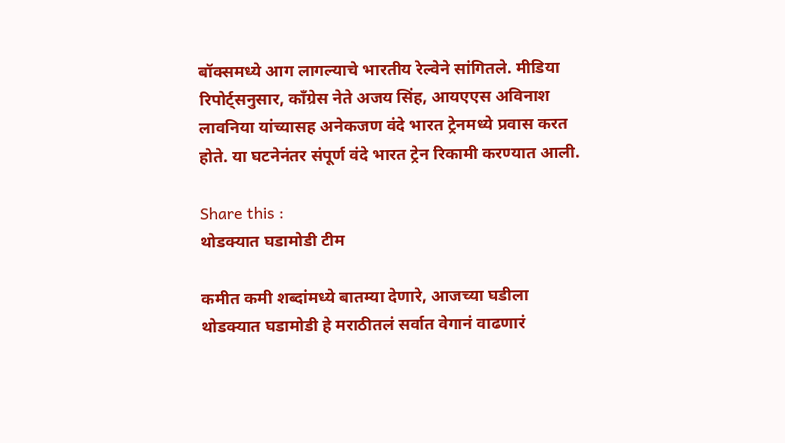बॉक्समध्ये आग लागल्याचे भारतीय रेल्वेने सांगितले. मीडिया रिपोर्ट्सनुसार, काँग्रेस नेते अजय सिंह, आयएएस अविनाश लावनिया यांच्यासह अनेकजण वंदे भारत ट्रेनमध्ये प्रवास करत होते. या घटनेनंतर संपूर्ण वंदे भारत ट्रेन रिकामी करण्यात आली.

Share this :
थोडक्यात घडामोडी टीम

कमीत कमी शब्दांमध्ये बातम्या देणारे, आजच्या घडीला थोडक्यात घडामोडी हे मराठीतलं सर्वात वेगानं वाढणारं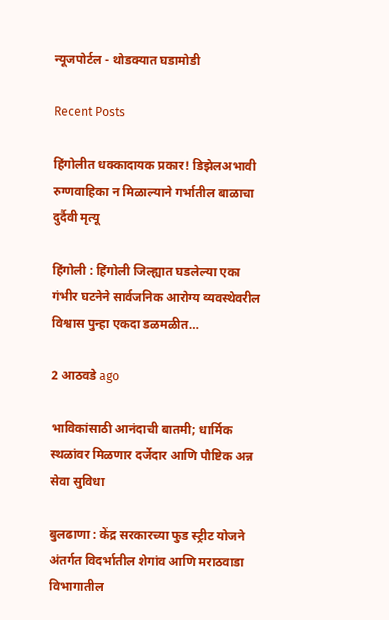न्यूजपोर्टल - थोडक्यात घडामोडी

Recent Posts

हिंगोलीत धक्कादायक प्रकार! डिझेलअभावी रुग्णवाहिका न मिळाल्याने गर्भातील बाळाचा दुर्दैवी मृत्यू

हिंगोली : हिंगोली जिल्ह्यात घडलेल्या एका गंभीर घटनेने सार्वजनिक आरोग्य व्यवस्थेवरील विश्वास पुन्हा एकदा डळमळीत…

2 आठवडे ago

भाविकांसाठी आनंदाची बातमी; धार्मिक स्थळांवर मिळणार दर्जेदार आणि पौष्टिक अन्न सेवा सुविधा

बुलढाणा : केंद्र सरकारच्या फुड स्ट्रीट योजने अंतर्गत विदर्भातील शेगांव आणि मराठवाडा विभागातील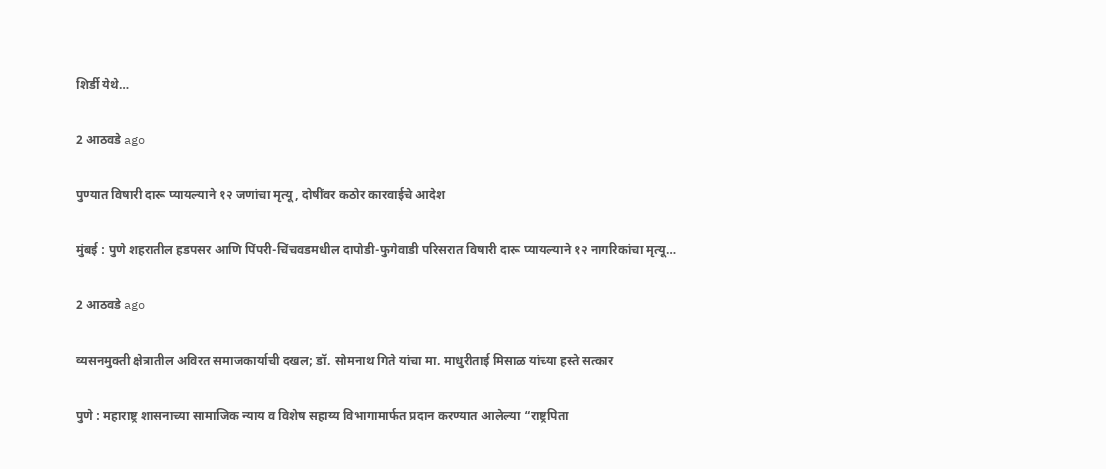शिर्डी येथे…

2 आठवडे ago

पुण्यात विषारी दारू प्यायल्याने १२ जणांचा मृत्यू, दोषींवर कठोर कारवाईचे आदेश

मुंबई : पुणे शहरातील हडपसर आणि पिंपरी-चिंचवडमधील दापोडी-फुगेवाडी परिसरात विषारी दारू प्यायल्याने १२ नागरिकांचा मृत्यू…

2 आठवडे ago

व्यसनमुक्ती क्षेत्रातील अविरत समाजकार्याची दखल; डॉ. सोमनाथ गिते यांचा मा. माधुरीताई मिसाळ यांच्या हस्ते सत्कार

पुणे : महाराष्ट्र शासनाच्या सामाजिक न्याय व विशेष सहाय्य विभागामार्फत प्रदान करण्यात आलेल्या “राष्ट्रपिता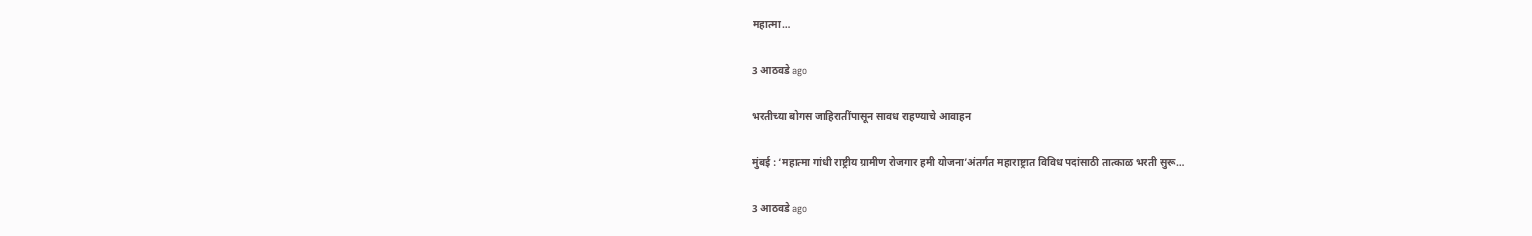महात्मा…

3 आठवडे ago

भरतीच्या बोगस जाहिरातींपासून सावध राहण्याचे आवाहन

मुंबई : ‘महात्मा गांधी राष्ट्रीय ग्रामीण रोजगार हमी योजना’अंतर्गत महाराष्ट्रात विविध पदांसाठी तात्काळ भरती सुरू…

3 आठवडे ago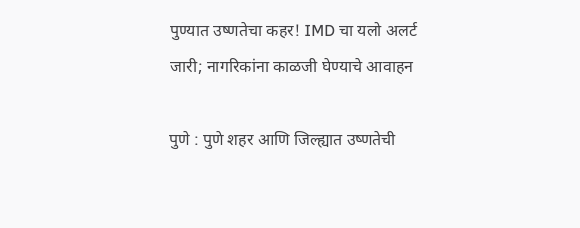पुण्यात उष्णतेचा कहर! IMD चा यलो अलर्ट जारी; नागरिकांना काळजी घेण्याचे आवाहन

पुणे : पुणे शहर आणि जिल्ह्यात उष्णतेची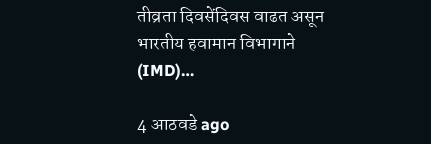तीव्रता दिवसेंदिवस वाढत असून भारतीय हवामान विभागाने (IMD)…

4 आठवडे ago